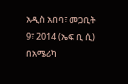አዲስ አበባ፣ መጋቢት 9፣ 2014 (ኤፍ ቢ ሲ) በአሜሪካ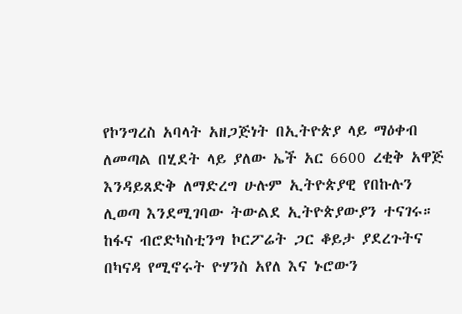የኮንግረስ አባላት አዘጋጅነት በኢትዮጵያ ላይ ማዕቀብ ለመጣል በሂደት ላይ ያለው ኤች አር 6600 ረቂቅ አዋጅ እንዳይጸድቅ ለማድረግ ሁሉም ኢትዮጵያዊ የበኩሉን ሊወጣ እንደሚገባው ትውልደ ኢትዮጵያውያን ተናገሩ።
ከፋና ብሮድካስቲንግ ኮርፖሬት ጋር ቆይታ ያደረጉትና በካናዳ የሚኖሩት ዮሃንስ አየለ እና ኑሮውን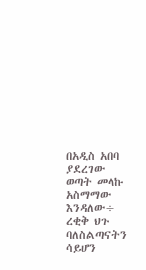በአዲስ አበባ ያደረገው ወጣት መላኩ አስማማው እንዳለው÷ ረቂቅ ህጉ ባለስልጣናትን ሳይሆን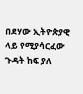በደሃው ኢትዮጵያዊ ላይ የሚያሳርፈው ጉዳት ከፍ ያለ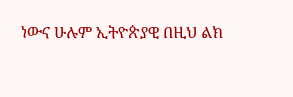ነውና ሁሉም ኢትዮጵያዊ በዚህ ልክ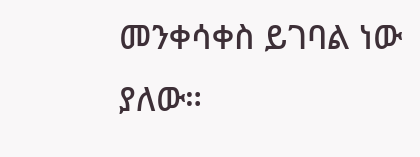መንቀሳቀስ ይገባል ነው ያለው።